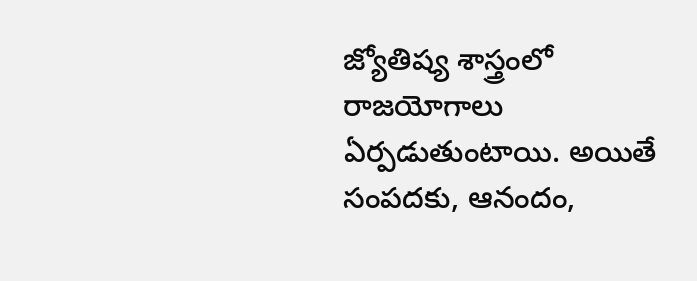జ్యోతిష్య శాస్త్రంలో రాజయోగాలు ఏర్పడుతుంటాయి. అయితే సంపదకు, ఆనందం,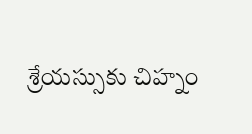శ్రేయస్సుకు చిహ్నం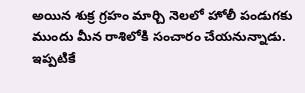అయిన శుక్ర గ్రహం మార్చి నెలలో హోలీ పండుగకు ముందు మీన రాశిలోకి సంచారం చేయనున్నాడు. ఇప్పటికే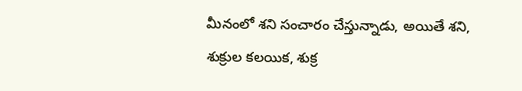మీనంలో శని సంచారం చేస్తున్నాడు, అయితే శని, శుక్రుల కలయిక, శుక్ర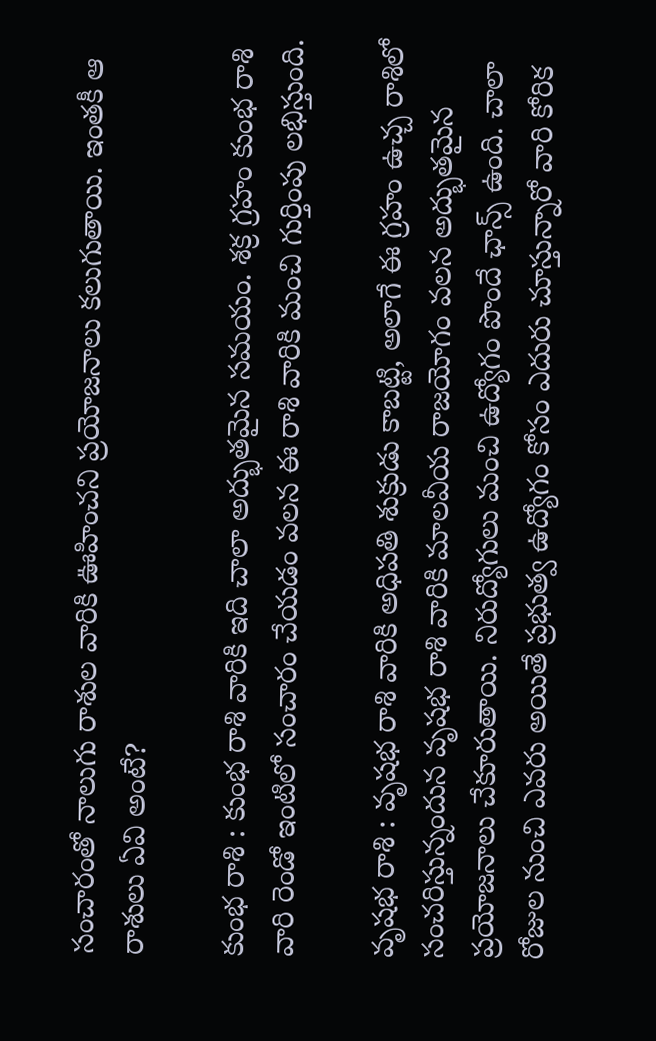సంచారంతో నాలుగు రాశుల వారికి ఊహించని ప్రయోజనాలు కలుగుతాయి. ఇంతకీ ఆ రాశులు ఏవి అంటే?

కుంభ రాశి : కుంభ రాశి వారికి ఇది చాలా అద్భుతమైన సమయం. శక్ర గ్రహం కుంభ రాశి వారి రెండో ఇంటిలో సంచారం చేయడం వలన ఈ రాశి వారికి మంచి గుర్తింపు లభిస్తుంది.

వృషభ రాశి : వృషభ రాశి వారికి అధిపతి శుక్రుడు కాబట్టి, అలాగే ఈ గ్రహం ఉచ్చ రాశిలో సంచరిస్తున్నందున వృషభ రాశి వారికి మాలవీయ రాజయోగం వలన అద్భుతమైన ప్రయోజనాలు చేకూరుతాయి. నిరుద్యోగులు మంచి ఉద్యోగం పొందే ఛాన్స్ ఉంది. చాలా రోజుల నుంచి ఎవరు అయితే ప్రభుత్వ ఉద్యోగం కోసం ఎదురు చూస్తున్నారో వారి కోరిక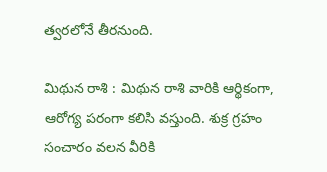త్వరలోనే తీరనుంది.

మిథున రాశి : మిథున రాశి వారికి ఆర్థికంగా, ఆరోగ్య పరంగా కలిసి వస్తుంది. శుక్ర గ్రహం సంచారం వలన వీరికి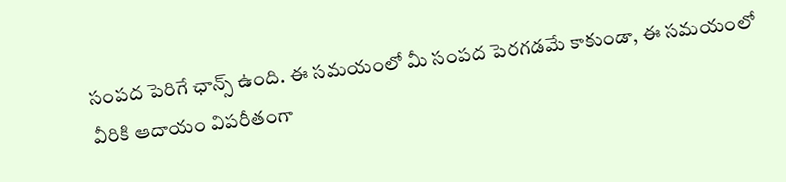సంపద పెరిగే ఛాన్స్ ఉంది. ఈ సమయంలో మీ సంపద పెరగడమే కాకుండా, ఈ సమయంలో వీరికి ఆదాయం విపరీతంగా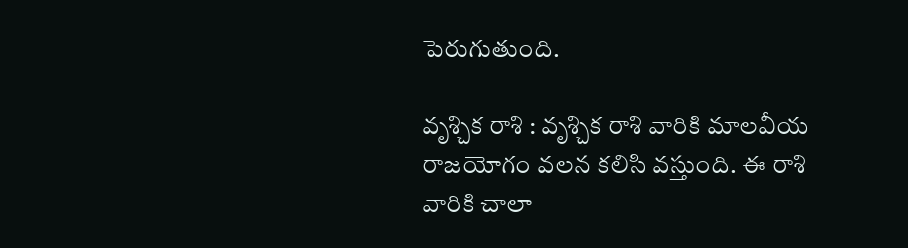పెరుగుతుంది.

వృశ్చిక రాశి : వృశ్చిక రాశి వారికి మాలవీయ రాజయోగం వలన కలిసి వస్తుంది. ఈ రాశి వారికి చాలా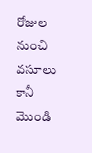రోజుల నుంచి వసూలు కానీ మొండి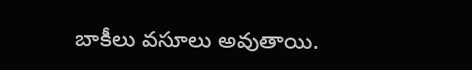బాకీలు వసూలు అవుతాయి.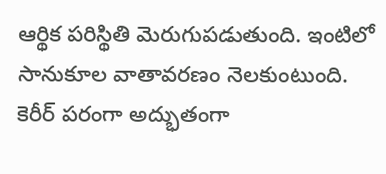ఆర్థిక పరిస్థితి మెరుగుపడుతుంది. ఇంటిలో సానుకూల వాతావరణం నెలకుంటుంది. కెరీర్ పరంగా అద్భుతంగా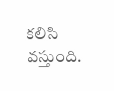కలిసి వస్తుంది.